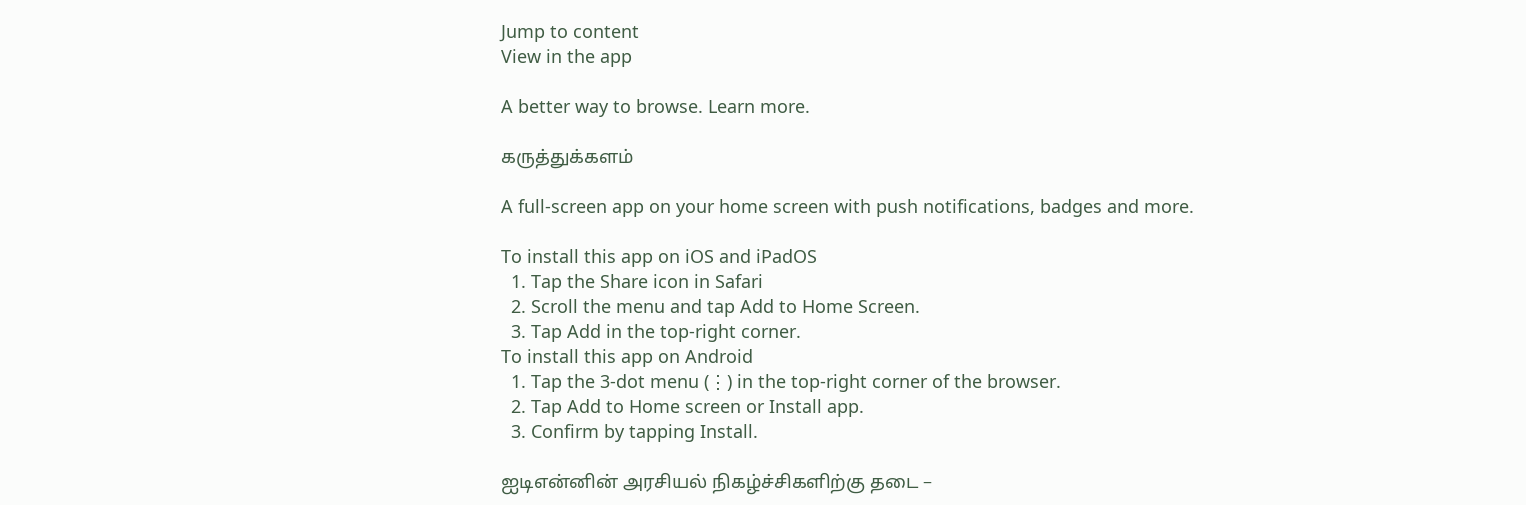Jump to content
View in the app

A better way to browse. Learn more.

கருத்துக்களம்

A full-screen app on your home screen with push notifications, badges and more.

To install this app on iOS and iPadOS
  1. Tap the Share icon in Safari
  2. Scroll the menu and tap Add to Home Screen.
  3. Tap Add in the top-right corner.
To install this app on Android
  1. Tap the 3-dot menu (⋮) in the top-right corner of the browser.
  2. Tap Add to Home screen or Install app.
  3. Confirm by tapping Install.

ஐடிஎன்னின் அரசியல் நிகழ்ச்சிகளிற்கு தடை –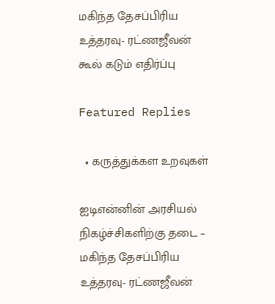மகிந்த தேசப்பிரிய உத்தரவு- ரட்ணஜீவன் கூல் கடும் எதிர்ப்பு

Featured Replies

  • கருத்துக்கள உறவுகள்

ஐடிஎன்னின் அரசியல் நிகழ்ச்சிகளிற்கு தடை – மகிந்த தேசப்பிரிய உத்தரவு- ரட்ணஜீவன்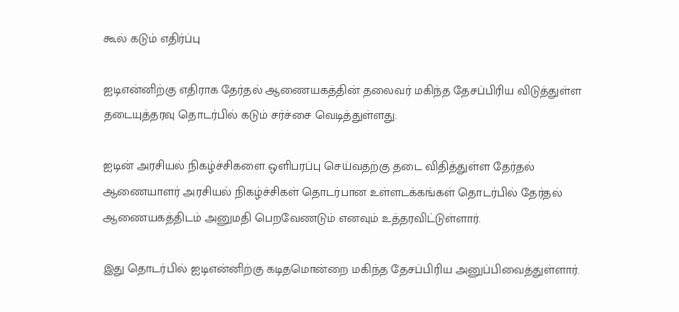கூல் கடும் எதிர்ப்பு

ஐடிஎன்னிற்கு எதிராக தேர்தல் ஆணையகத்தின் தலைவர் மகிந்த தேசப்பிரிய விடுத்துள்ள தடையுத்தரவு தொடர்பில் கடும் சர்ச்சை வெடித்துள்ளது.

ஐடின் அரசியல் நிகழ்ச்சிகளை ஒளிபரப்பு செய்வதற்கு தடை விதித்துள்ள தேர்தல் ஆணையாளர் அரசியல் நிகழ்ச்சிகள் தொடர்பான உள்ளடக்கங்கள் தொடர்பில் தேர்தல் ஆணையகத்திடம் அனுமதி பெறவேணடும் எனவும் உத்தரவிட்டுள்ளார்.

இது தொடர்பில் ஐடிஎன்னிற்கு கடிதமொன்றை மகிந்த தேசப்பிரிய அனுப்பிவைத்துள்ளார்.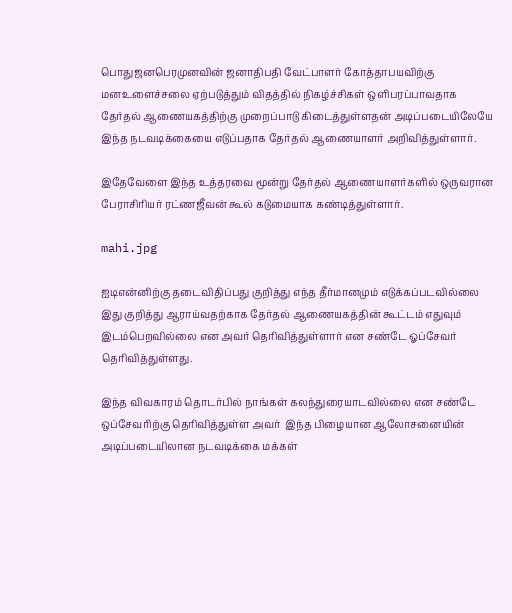பொதுஜனபெரமுனவின் ஜனாதிபதி வேட்பாளர் கோத்தாபயவிற்கு மனஉளைச்சலை ஏற்படுத்தும் விதத்தில் நிகழ்ச்சிகள் ஒளிபரப்பாவதாக தேர்தல் ஆணையகத்திற்கு முறைப்பாடு கிடைத்துள்ளதன் அடிப்படையிலேயே இந்த நடவடிக்கையை எடுப்பதாக தேர்தல் ஆணையாளர் அறிவித்துள்ளார்.

இதேவேளை இந்த உத்தரவை மூன்று தேர்தல் ஆணையாளர்களில் ஒருவரான  பேராசிரியர் ரட்ணஜீவன் கூல் கடுமையாக கண்டித்துள்ளார்.

mahi.jpg

ஐடிஎன்னிற்கு தடைவிதிப்பது குறித்து எந்த தீர்மானமும் எடுக்கப்படவில்லை இது குறித்து ஆராய்வதற்காக தேர்தல் ஆணையகத்தின் கூட்டம் எதுவும் இடம்பெறவில்லை என அவர் தெரிவித்துள்ளார் என சண்டே ஓப்சேவர் தெரிவித்துள்ளது.

இந்த விவகாரம் தொடர்பில் நாங்கள் கலந்துரையாடவில்லை என சண்டே ஒப்சேவரிற்கு தெரிவித்துள்ள அவர்  இந்த பிழையான ஆலோசனையின் அடிப்படையிலான நடவடிக்கை மக்கள்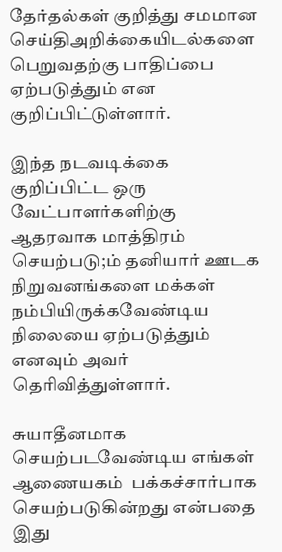தேர்தல்கள் குறித்து சமமான செய்திஅறிக்கையிடல்களை பெறுவதற்கு பாதிப்பை ஏற்படுத்தும் என குறிப்பிட்டுள்ளார்.

இந்த நடவடிக்கை குறிப்பிட்ட ஒரு வேட்பாளர்களிற்கு ஆதரவாக மாத்திரம் செயற்படு;ம் தனியார் ஊடக நிறுவனங்களை மக்கள் நம்பியிருக்கவேண்டிய நிலையை ஏற்படுத்தும் எனவும் அவர் தெரிவித்துள்ளார்.

சுயாதீனமாக செயற்படவேண்டிய எங்கள் ஆணையகம்  பக்கச்சார்பாக செயற்படுகின்றது என்பதை இது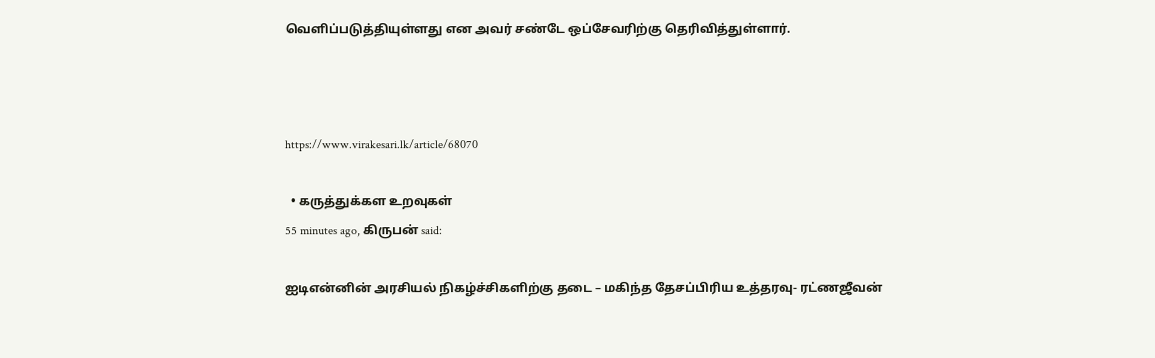வெளிப்படுத்தியுள்ளது என அவர் சண்டே ஒப்சேவரிற்கு தெரிவித்துள்ளார்.



https://www.virakesari.lk/article/68070

  • கருத்துக்கள உறவுகள்
55 minutes ago, கிருபன் said:

ஐடிஎன்னின் அரசியல் நிகழ்ச்சிகளிற்கு தடை – மகிந்த தேசப்பிரிய உத்தரவு- ரட்ணஜீவன்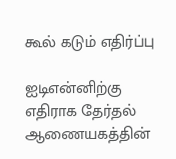கூல் கடும் எதிர்ப்பு

ஐடிஎன்னிற்கு எதிராக தேர்தல் ஆணையகத்தின்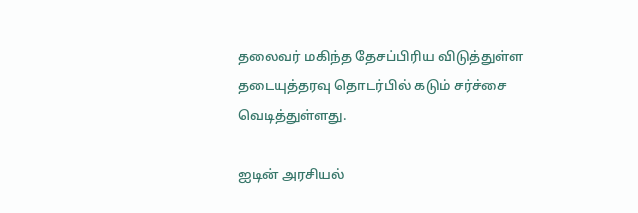தலைவர் மகிந்த தேசப்பிரிய விடுத்துள்ள தடையுத்தரவு தொடர்பில் கடும் சர்ச்சை வெடித்துள்ளது.

ஐடின் அரசியல்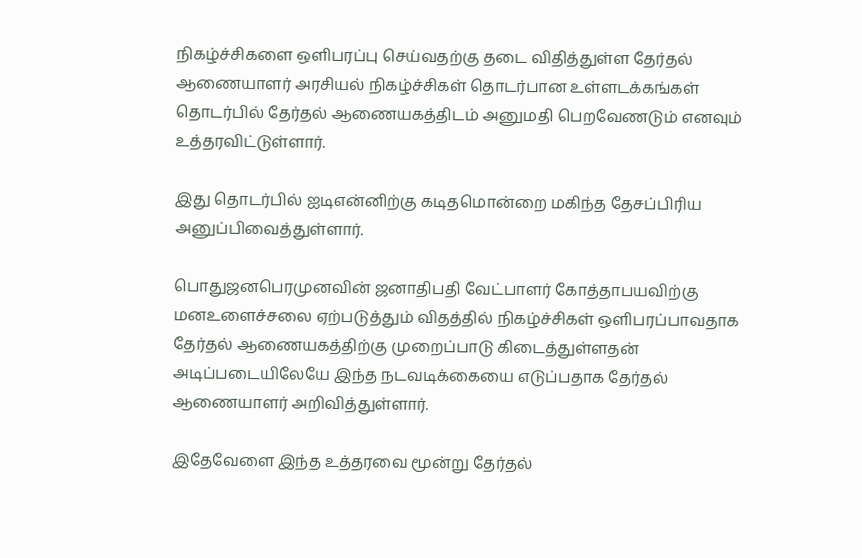நிகழ்ச்சிகளை ஒளிபரப்பு செய்வதற்கு தடை விதித்துள்ள தேர்தல் ஆணையாளர் அரசியல் நிகழ்ச்சிகள் தொடர்பான உள்ளடக்கங்கள் தொடர்பில் தேர்தல் ஆணையகத்திடம் அனுமதி பெறவேணடும் எனவும் உத்தரவிட்டுள்ளார்.

இது தொடர்பில் ஐடிஎன்னிற்கு கடிதமொன்றை மகிந்த தேசப்பிரிய அனுப்பிவைத்துள்ளார்.

பொதுஜனபெரமுனவின் ஜனாதிபதி வேட்பாளர் கோத்தாபயவிற்கு மனஉளைச்சலை ஏற்படுத்தும் விதத்தில் நிகழ்ச்சிகள் ஒளிபரப்பாவதாக தேர்தல் ஆணையகத்திற்கு முறைப்பாடு கிடைத்துள்ளதன் அடிப்படையிலேயே இந்த நடவடிக்கையை எடுப்பதாக தேர்தல் ஆணையாளர் அறிவித்துள்ளார்.

இதேவேளை இந்த உத்தரவை மூன்று தேர்தல்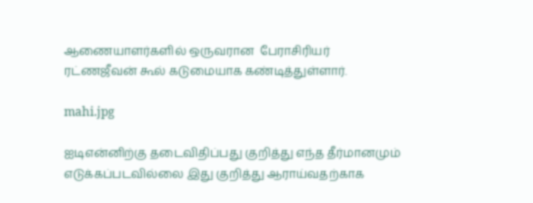ஆணையாளர்களில் ஒருவரான  பேராசிரியர் ரட்ணஜீவன் கூல் கடுமையாக கண்டித்துள்ளார்.

mahi.jpg

ஐடிஎன்னிற்கு தடைவிதிப்பது குறித்து எந்த தீர்மானமும் எடுக்கப்படவில்லை இது குறித்து ஆராய்வதற்காக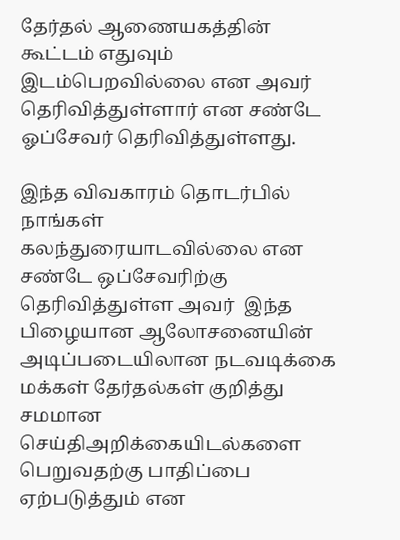தேர்தல் ஆணையகத்தின் கூட்டம் எதுவும் இடம்பெறவில்லை என அவர் தெரிவித்துள்ளார் என சண்டே ஓப்சேவர் தெரிவித்துள்ளது.

இந்த விவகாரம் தொடர்பில் நாங்கள் கலந்துரையாடவில்லை என சண்டே ஒப்சேவரிற்கு தெரிவித்துள்ள அவர்  இந்த பிழையான ஆலோசனையின் அடிப்படையிலான நடவடிக்கை மக்கள் தேர்தல்கள் குறித்து சமமான செய்திஅறிக்கையிடல்களை பெறுவதற்கு பாதிப்பை ஏற்படுத்தும் என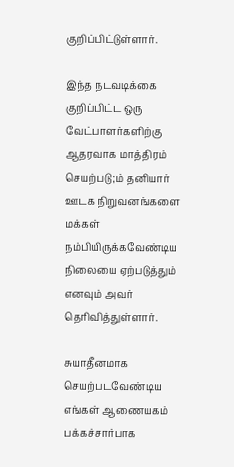குறிப்பிட்டுள்ளார்.

இந்த நடவடிக்கை குறிப்பிட்ட ஒரு வேட்பாளர்களிற்கு ஆதரவாக மாத்திரம் செயற்படு;ம் தனியார் ஊடக நிறுவனங்களை மக்கள் நம்பியிருக்கவேண்டிய நிலையை ஏற்படுத்தும் எனவும் அவர் தெரிவித்துள்ளார்.

சுயாதீனமாக செயற்படவேண்டிய எங்கள் ஆணையகம்  பக்கச்சார்பாக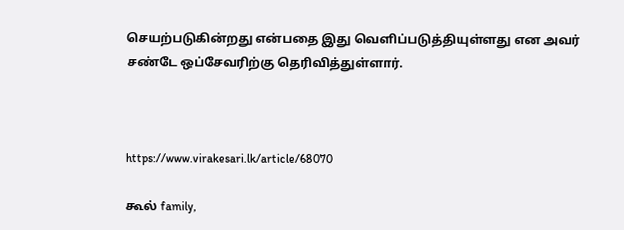செயற்படுகின்றது என்பதை இது வெளிப்படுத்தியுள்ளது என அவர் சண்டே ஒப்சேவரிற்கு தெரிவித்துள்ளார்.



https://www.virakesari.lk/article/68070

கூல் family,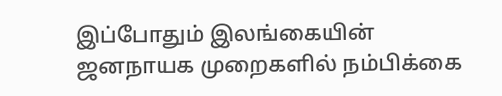இப்போதும் இலங்கையின் ஜனநாயக முறைகளில் நம்பிக்கை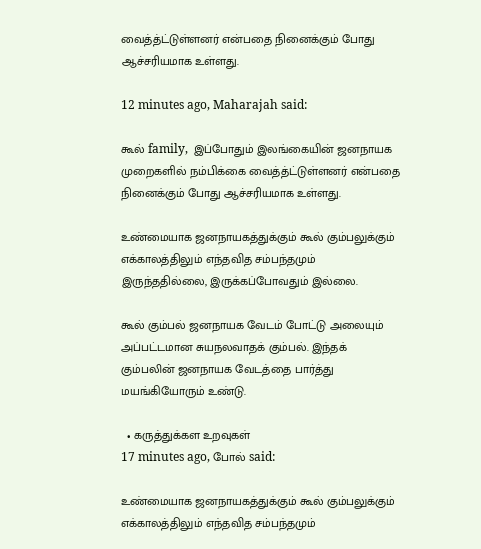வைத்த்ட்டுள்ளனர் என்பதை நினைக்கும் போது ஆச்சரியமாக உள்ளது.

12 minutes ago, Maharajah said:

கூல் family,  இப்போதும் இலங்கையின் ஜனநாயக முறைகளில் நம்பிக்கை வைத்த்ட்டுள்ளனர் என்பதை நினைக்கும் போது ஆச்சரியமாக உள்ளது.

உண்மையாக ஜனநாயகத்துக்கும் கூல் கும்பலுக்கும் எக்காலத்திலும் எந்தவித சம்பந்தமும் இருந்ததில்லை, இருக்கப்போவதும் இல்லை.

கூல் கும்பல் ஜனநாயக வேடம் போட்டு அலையும் அப்பட்டமான சுயநலவாதக் கும்பல். இந்தக் கும்பலின் ஜனநாயக வேடத்தை பார்த்து மயங்கியோரும் உண்டு.

  • கருத்துக்கள உறவுகள்
17 minutes ago, போல் said:

உண்மையாக ஜனநாயகத்துக்கும் கூல் கும்பலுக்கும் எக்காலத்திலும் எந்தவித சம்பந்தமும்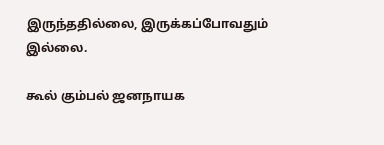இருந்ததில்லை, இருக்கப்போவதும் இல்லை.

கூல் கும்பல் ஜனநாயக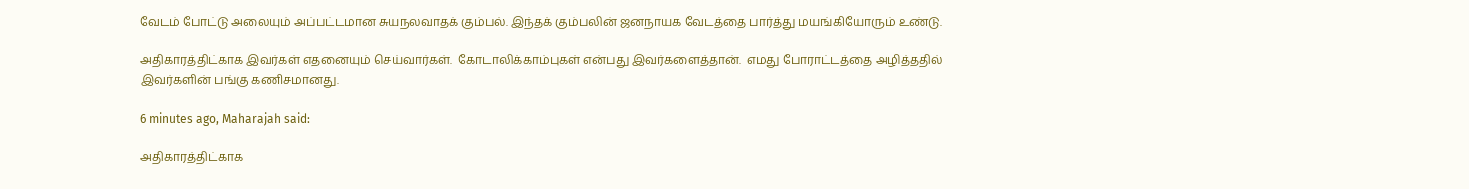வேடம் போட்டு அலையும் அப்பட்டமான சுயநலவாதக் கும்பல். இந்தக் கும்பலின் ஜனநாயக வேடத்தை பார்த்து மயங்கியோரும் உண்டு.

அதிகாரத்திட்காக இவர்கள் எதனையும் செய்வார்கள்.  கோடாலிக்காம்புகள் என்பது இவர்களைத்தான்.  எமது போராட்டத்தை அழித்ததில் இவர்களின் பங்கு கணிசமானது.

6 minutes ago, Maharajah said:

அதிகாரத்திட்காக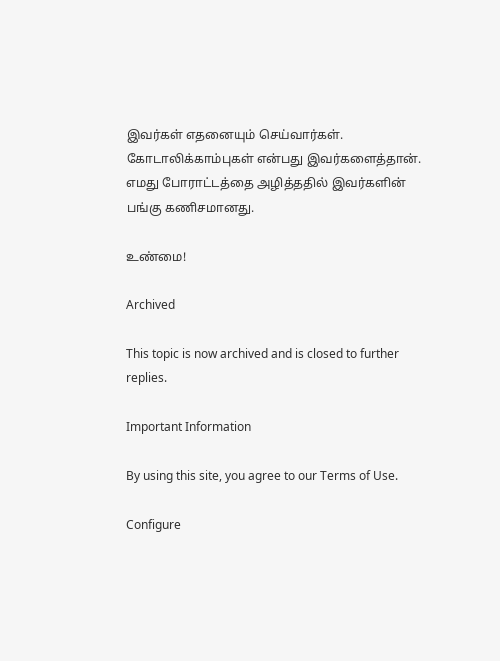இவர்கள் எதனையும் செய்வார்கள்.  கோடாலிக்காம்புகள் என்பது இவர்களைத்தான்.  எமது போராட்டத்தை அழித்ததில் இவர்களின் பங்கு கணிசமானது.

உண்மை!

Archived

This topic is now archived and is closed to further replies.

Important Information

By using this site, you agree to our Terms of Use.

Configure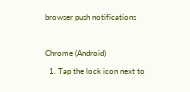browser push notifications

Chrome (Android)
  1. Tap the lock icon next to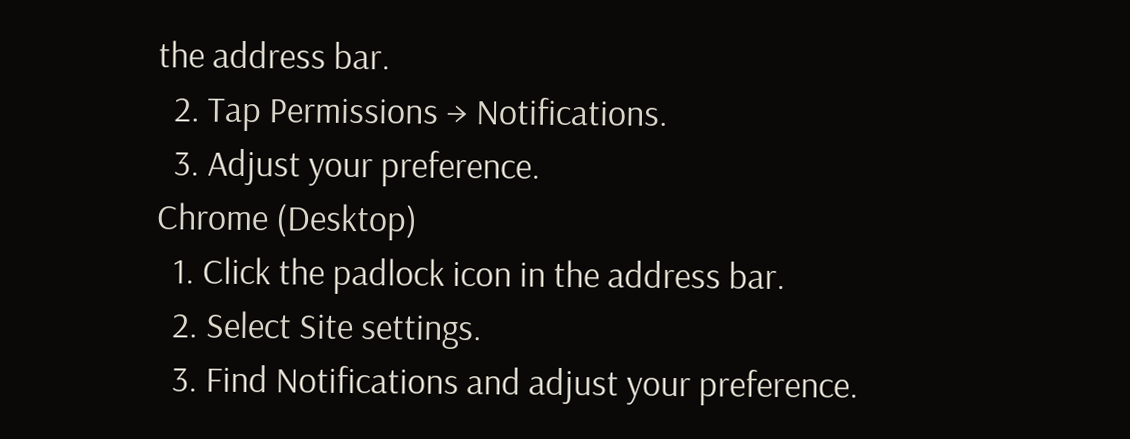the address bar.
  2. Tap Permissions → Notifications.
  3. Adjust your preference.
Chrome (Desktop)
  1. Click the padlock icon in the address bar.
  2. Select Site settings.
  3. Find Notifications and adjust your preference.